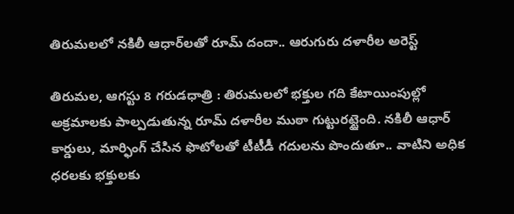తిరుమలలో నకిలీ ఆధార్‌లతో రూమ్ దందా.. ఆరుగురు దళారీల అరెస్ట్

తిరుమల, ఆగస్టు 8 గరుడధాత్రి : తిరుమలలో భక్తుల గది కేటాయింపుల్లో అక్రమాలకు పాల్పడుతున్న రూమ్ దళారీల ముఠా గుట్టురట్టైంది. నకిలీ ఆధార్ కార్డులు, మార్ఫింగ్ చేసిన ఫొటోలతో టీటీడీ గదులను పొందుతూ.. వాటిని అధిక ధరలకు భక్తులకు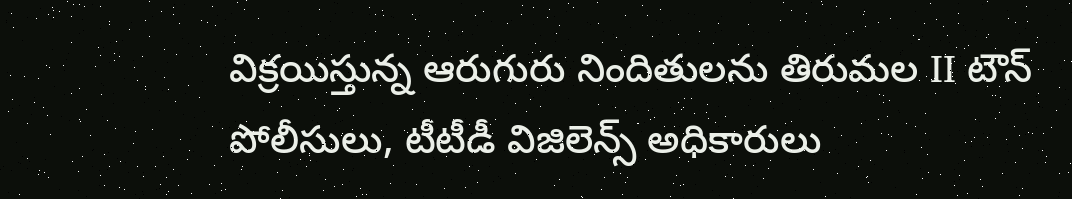విక్రయిస్తున్న ఆరుగురు నిందితులను తిరుమల II టౌన్ పోలీసులు, టీటీడీ విజిలెన్స్ అధికారులు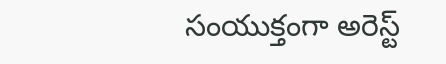సంయుక్తంగా అరెస్ట్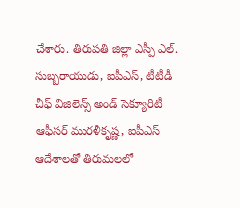చేశారు. తిరుపతి జిల్లా ఎస్పీ ఎల్. సుబ్బరాయుడు, ఐపీఎస్, టీటీడీ చీఫ్ విజిలెన్స్ అండ్ సెక్యూరిటీ ఆఫీసర్ మురళీకృష్ణ, ఐపీఎస్ ఆదేశాలతో తిరుమలలో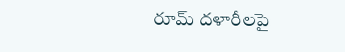రూమ్ దళారీలపై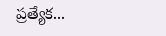ప్రత్యేక...